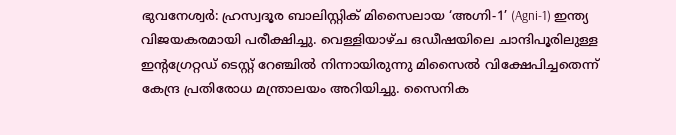ഭുവനേശ്വർ: ഹ്രസ്വദൂര ബാലിസ്റ്റിക് മിസൈലായ ‘അഗ്നി-1’ (Agni-1) ഇന്ത്യ വിജയകരമായി പരീക്ഷിച്ചു. വെള്ളിയാഴ്ച ഒഡീഷയിലെ ചാന്ദിപൂരിലുള്ള ഇന്റഗ്രേറ്റഡ് ടെസ്റ്റ് റേഞ്ചിൽ നിന്നായിരുന്നു മിസൈൽ വിക്ഷേപിച്ചതെന്ന് കേന്ദ്ര പ്രതിരോധ മന്ത്രാലയം അറിയിച്ചു. സൈനിക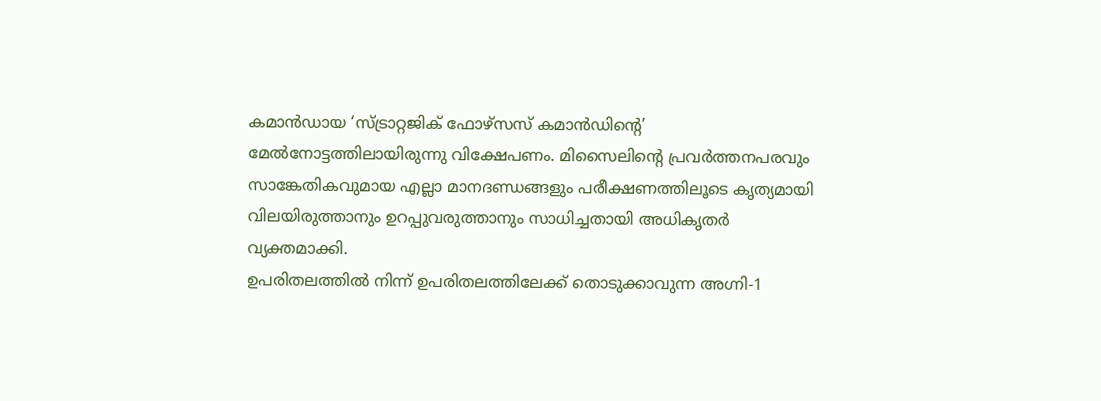കമാൻഡായ ‘സ്ട്രാറ്റജിക് ഫോഴ്സസ് കമാൻഡിന്റെ’ മേൽനോട്ടത്തിലായിരുന്നു വിക്ഷേപണം. മിസൈലിന്റെ പ്രവർത്തനപരവും സാങ്കേതികവുമായ എല്ലാ മാനദണ്ഡങ്ങളും പരീക്ഷണത്തിലൂടെ കൃത്യമായി വിലയിരുത്താനും ഉറപ്പുവരുത്താനും സാധിച്ചതായി അധികൃതർ വ്യക്തമാക്കി.
ഉപരിതലത്തിൽ നിന്ന് ഉപരിതലത്തിലേക്ക് തൊടുക്കാവുന്ന അഗ്നി-1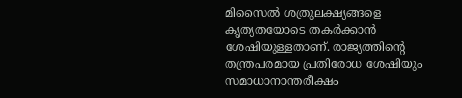മിസൈൽ ശത്രുലക്ഷ്യങ്ങളെ കൃത്യതയോടെ തകർക്കാൻ ശേഷിയുള്ളതാണ്. രാജ്യത്തിന്റെ തന്ത്രപരമായ പ്രതിരോധ ശേഷിയും സമാധാനാന്തരീക്ഷം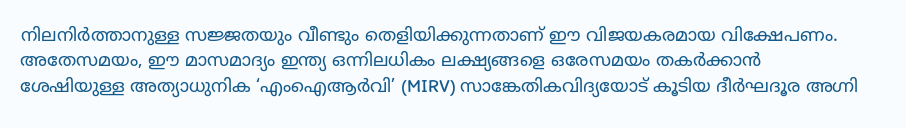നിലനിർത്താനുള്ള സജ്ജതയും വീണ്ടും തെളിയിക്കുന്നതാണ് ഈ വിജയകരമായ വിക്ഷേപണം. അതേസമയം, ഈ മാസമാദ്യം ഇന്ത്യ ഒന്നിലധികം ലക്ഷ്യങ്ങളെ ഒരേസമയം തകർക്കാൻ ശേഷിയുള്ള അത്യാധുനിക ‘എംഐആർവി’ (MIRV) സാങ്കേതികവിദ്യയോട് കൂടിയ ദീർഘദൂര അഗ്നി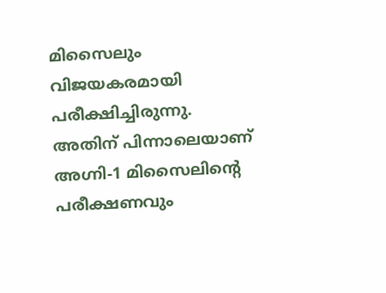മിസൈലും വിജയകരമായി പരീക്ഷിച്ചിരുന്നു. അതിന് പിന്നാലെയാണ് അഗ്നി-1 മിസൈലിന്റെ പരീക്ഷണവും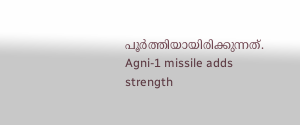പൂർത്തിയായിരിക്കുന്നത്.
Agni-1 missile adds strength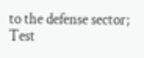to the defense sector; Test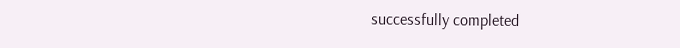successfully completed